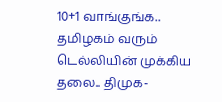10+1 வாங்குங்க.. தமிழகம் வரும் டெல்லியின் முக்கிய தலை.. திமுக-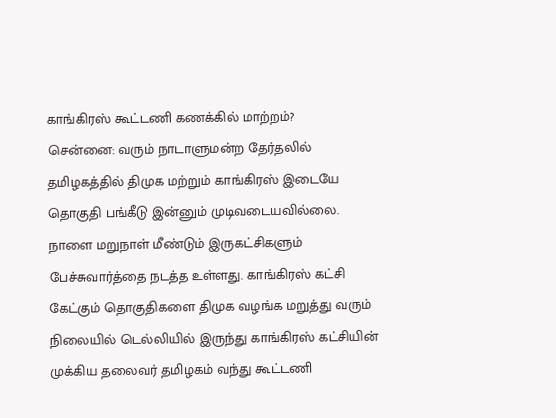காங்கிரஸ் கூட்டணி கணக்கில் மாற்றம்?
சென்னை: வரும் நாடாளுமன்ற தேர்தலில் தமிழகத்தில் திமுக மற்றும் காங்கிரஸ் இடையே தொகுதி பங்கீடு இன்னும் முடிவடையவில்லை. நாளை மறுநாள் மீண்டும் இருகட்சிகளும் பேச்சுவார்த்தை நடத்த உள்ளது. காங்கிரஸ் கட்சி கேட்கும் தொகுதிகளை திமுக வழங்க மறுத்து வரும் நிலையில் டெல்லியில் இருந்து காங்கிரஸ் கட்சியின் முக்கிய தலைவர் தமிழகம் வந்து கூட்டணி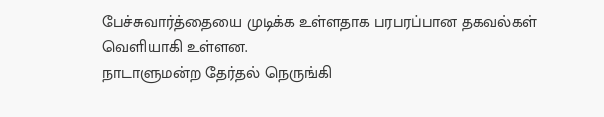பேச்சுவார்த்தையை முடிக்க உள்ளதாக பரபரப்பான தகவல்கள் வெளியாகி உள்ளன.
நாடாளுமன்ற தேர்தல் நெருங்கி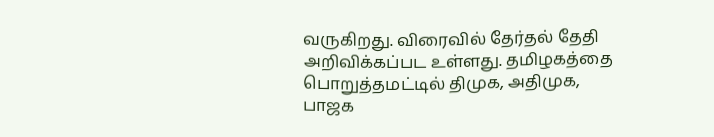வருகிறது. விரைவில் தேர்தல் தேதி அறிவிக்கப்பட உள்ளது. தமிழகத்தை பொறுத்தமட்டில் திமுக, அதிமுக, பாஜக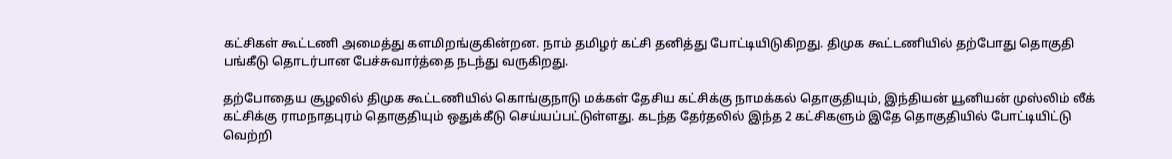கட்சிகள் கூட்டணி அமைத்து களமிறங்குகின்றன. நாம் தமிழர் கட்சி தனித்து போட்டியிடுகிறது. திமுக கூட்டணியில் தற்போது தொகுதி பங்கீடு தொடர்பான பேச்சுவார்த்தை நடந்து வருகிறது.

தற்போதைய சூழலில் திமுக கூட்டணியில் கொங்குநாடு மக்கள் தேசிய கட்சிக்கு நாமக்கல் தொகுதியும், இந்தியன் யூனியன் முஸ்லிம் லீக் கட்சிக்கு ராமநாதபுரம் தொகுதியும் ஒதுக்கீடு செய்யப்பட்டுள்ளது. கடந்த தேர்தலில் இந்த 2 கட்சிகளும் இதே தொகுதியில் போட்டியிட்டு வெற்றி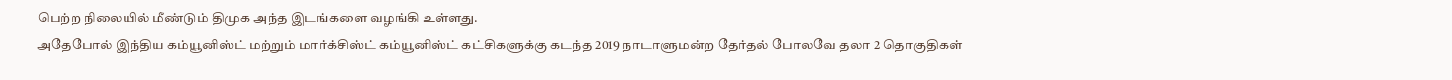பெற்ற நிலையில் மீண்டும் திமுக அந்த இடங்களை வழங்கி உள்ளது.
அதேபோல் இந்திய கம்யூனிஸ்ட் மற்றும் மார்க்சிஸ்ட் கம்யூனிஸ்ட் கட்சிகளுக்கு கடந்த 2019 நாடாளுமன்ற தேர்தல் போலவே தலா 2 தொகுதிகள்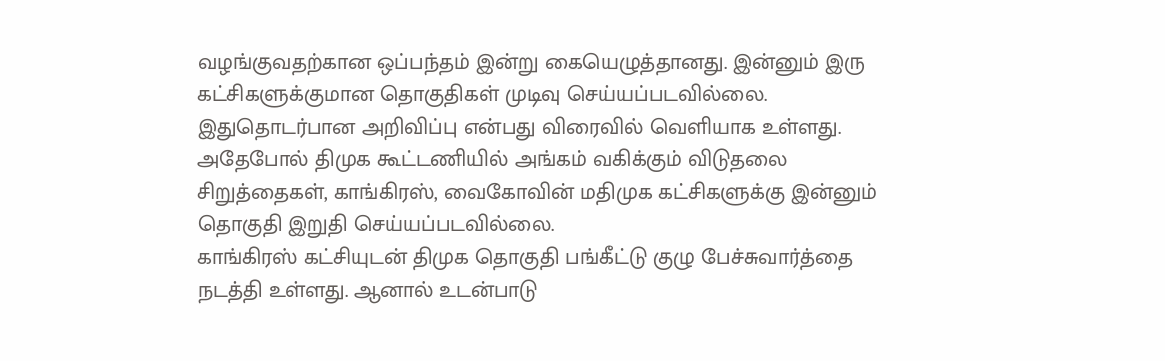வழங்குவதற்கான ஒப்பந்தம் இன்று கையெழுத்தானது. இன்னும் இரு கட்சிகளுக்குமான தொகுதிகள் முடிவு செய்யப்படவில்லை. இதுதொடர்பான அறிவிப்பு என்பது விரைவில் வெளியாக உள்ளது. அதேபோல் திமுக கூட்டணியில் அங்கம் வகிக்கும் விடுதலை சிறுத்தைகள், காங்கிரஸ், வைகோவின் மதிமுக கட்சிகளுக்கு இன்னும் தொகுதி இறுதி செய்யப்படவில்லை.
காங்கிரஸ் கட்சியுடன் திமுக தொகுதி பங்கீட்டு குழு பேச்சுவார்த்தை நடத்தி உள்ளது. ஆனால் உடன்பாடு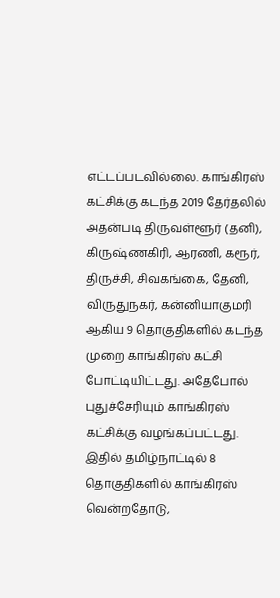எட்டப்படவில்லை. காங்கிரஸ் கட்சிக்கு கடந்த 2019 தேர்தலில் அதன்படி திருவள்ளூர் (தனி), கிருஷ்ணகிரி, ஆரணி, கரூர், திருச்சி, சிவகங்கை, தேனி, விருதுநகர், கன்னியாகுமரி ஆகிய 9 தொகுதிகளில் கடந்த முறை காங்கிரஸ் கட்சி போட்டியிட்டது. அதேபோல் புதுச்சேரியும் காங்கிரஸ் கட்சிக்கு வழங்கப்பட்டது. இதில் தமிழ்நாட்டில் 8 தொகுதிகளில் காங்கிரஸ் வென்றதோடு,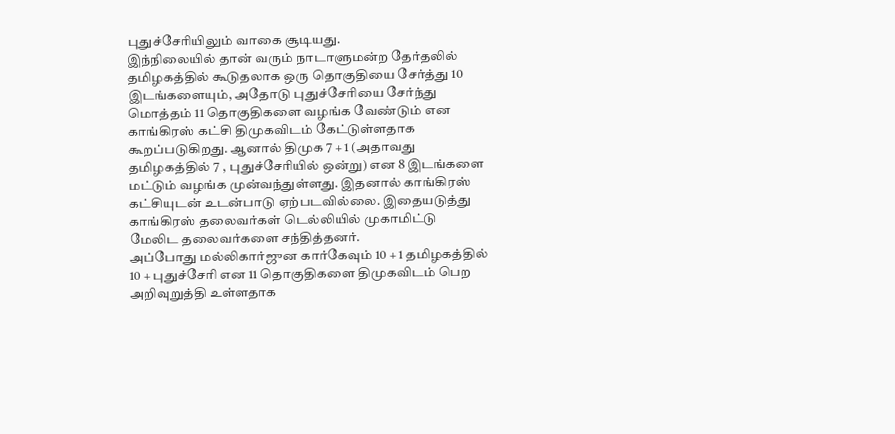புதுச்சேரியிலும் வாகை சூடியது.
இந்நிலையில் தான் வரும் நாடாளுமன்ற தேர்தலில் தமிழகத்தில் கூடுதலாக ஒரு தொகுதியை சேர்த்து 10 இடங்களையும், அதோடு புதுச்சேரியை சேர்ந்து மொத்தம் 11 தொகுதிகளை வழங்க வேண்டும் என காங்கிரஸ் கட்சி திமுகவிடம் கேட்டுள்ளதாக கூறப்படுகிறது. ஆனால் திமுக 7 + 1 (அதாவது தமிழகத்தில் 7 , புதுச்சேரியில் ஒன்று) என 8 இடங்களை மட்டும் வழங்க முன்வந்துள்ளது. இதனால் காங்கிரஸ் கட்சியுடன் உடன்பாடு ஏற்படவில்லை. இதையடுத்து காங்கிரஸ் தலைவர்கள் டெல்லியில் முகாமிட்டு மேலிட தலைவர்களை சந்தித்தனர்.
அப்போது மல்லிகார்ஜுன கார்கேவும் 10 + 1 தமிழகத்தில் 10 + புதுச்சேரி என 11 தொகுதிகளை திமுகவிடம் பெற அறிவுறுத்தி உள்ளதாக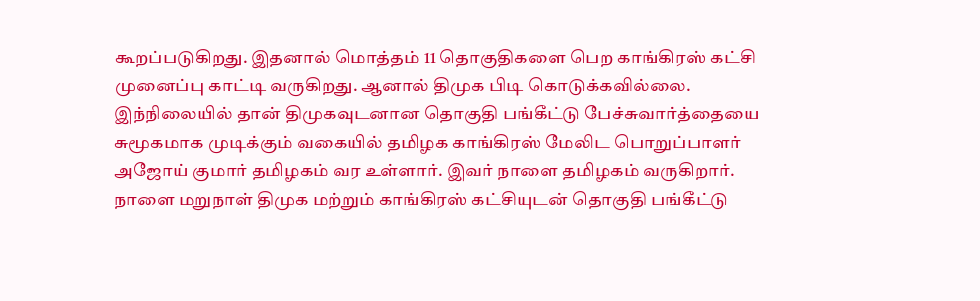கூறப்படுகிறது. இதனால் மொத்தம் 11 தொகுதிகளை பெற காங்கிரஸ் கட்சி முனைப்பு காட்டி வருகிறது. ஆனால் திமுக பிடி கொடுக்கவில்லை. இந்நிலையில் தான் திமுகவுடனான தொகுதி பங்கீட்டு பேச்சுவார்த்தையை சுமூகமாக முடிக்கும் வகையில் தமிழக காங்கிரஸ் மேலிட பொறுப்பாளர் அஜோய் குமார் தமிழகம் வர உள்ளார். இவர் நாளை தமிழகம் வருகிறார். நாளை மறுநாள் திமுக மற்றும் காங்கிரஸ் கட்சியுடன் தொகுதி பங்கீட்டு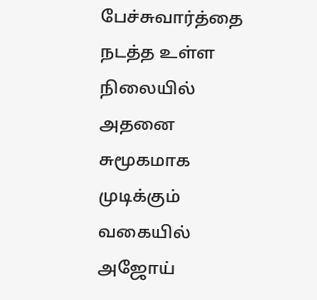பேச்சுவார்த்தை நடத்த உள்ள நிலையில் அதனை சுமூகமாக முடிக்கும் வகையில் அஜோய்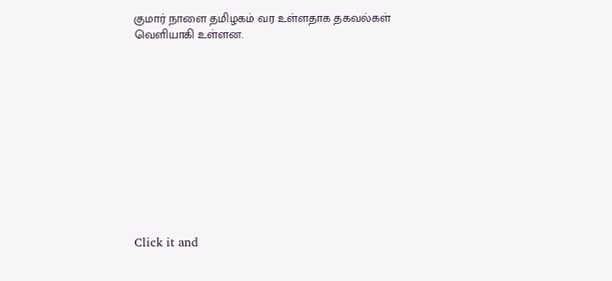குமார் நாளை தமிழகம் வர உள்ளதாக தகவல்கள் வெளியாகி உள்ளன.












Click it and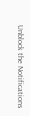Unblock the Notifications